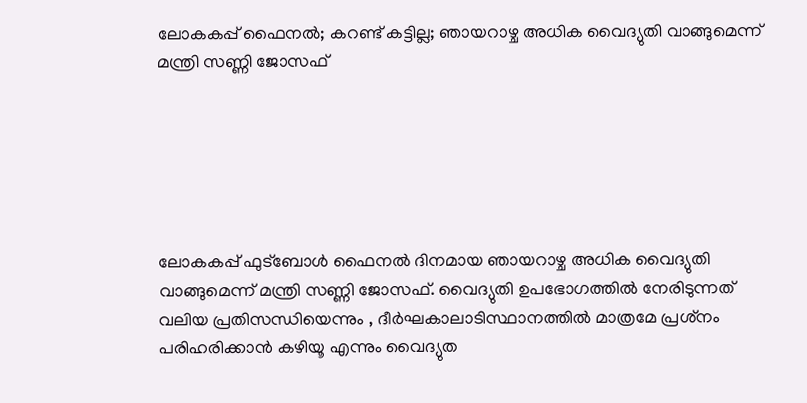ലോകകപ്പ് ഫൈനല്‍; കറണ്ട് കട്ടില്ല; ഞായറാഴ്ച അധിക വൈദ്യുതി വാങ്ങുമെന്ന് മന്ത്രി സണ്ണി ജോസഫ്






ലോകകപ്പ് ഫുട്‌ബോള്‍ ഫൈനല്‍ ദിനമായ ഞായറാഴ്ച അധിക വൈദ്യുതി വാങ്ങുമെന്ന് മന്ത്രി സണ്ണി ജോസഫ്. വൈദ്യുതി ഉപഭോഗത്തില്‍ നേരിടുന്നത് വലിയ പ്രതിസന്ധിയെന്നും , ദീര്‍ഘകാലാടിസ്ഥാനത്തില്‍ മാത്രമേ പ്രശ്‌നം പരിഹരിക്കാന്‍ കഴിയൂ എന്നും വൈദ്യുത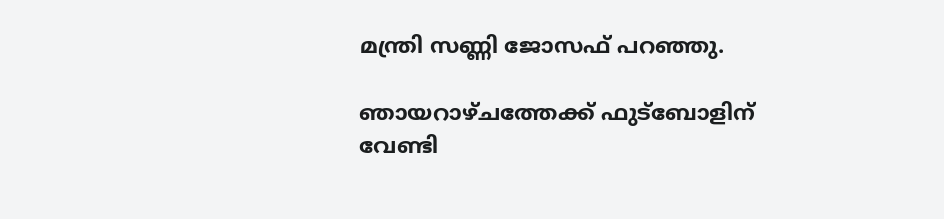മന്ത്രി സണ്ണി ജോസഫ് പറഞ്ഞു.

ഞായറാഴ്ചത്തേക്ക് ഫുട്‌ബോളിന് വേണ്ടി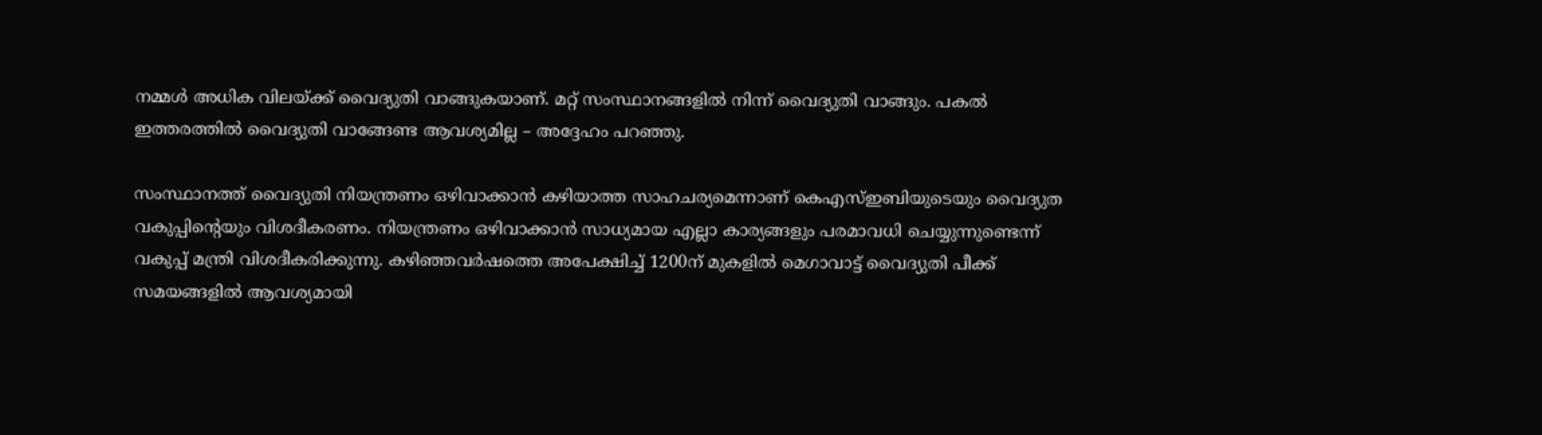നമ്മള്‍ അധിക വിലയ്ക്ക് വൈദ്യുതി വാങ്ങുകയാണ്. മറ്റ് സംസ്ഥാനങ്ങളില്‍ നിന്ന് വൈദ്യുതി വാങ്ങും. പകല്‍ ഇത്തരത്തില്‍ വൈദ്യുതി വാങ്ങേണ്ട ആവശ്യമില്ല – അദ്ദേഹം പറഞ്ഞു.

സംസ്ഥാനത്ത് വൈദ്യുതി നിയന്ത്രണം ഒഴിവാക്കാന്‍ കഴിയാത്ത സാഹചര്യമെന്നാണ് കെഎസ്ഇബിയുടെയും വൈദ്യുത വകുപ്പിന്റെയും വിശദീകരണം. നിയന്ത്രണം ഒഴിവാക്കാന്‍ സാധ്യമായ എല്ലാ കാര്യങ്ങളും പരമാവധി ചെയ്യുന്നുണ്ടെന്ന് വകുപ്പ് മന്ത്രി വിശദീകരിക്കുന്നു. കഴിഞ്ഞവര്‍ഷത്തെ അപേക്ഷിച്ച് 1200ന് മുകളില്‍ മെഗാവാട്ട് വൈദ്യുതി പീക്ക് സമയങ്ങളില്‍ ആവശ്യമായി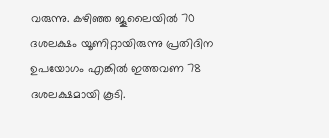വരുന്നു. കഴിഞ്ഞ ജൂലൈയില്‍ 70 ദശലക്ഷം യൂണിറ്റായിരുന്നു പ്രതിദിന ഉപയോഗം എങ്കില്‍ ഇത്തവണ 78 ദശലക്ഷമായി കൂടി.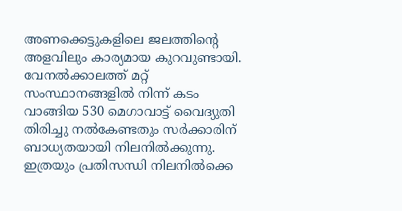അണക്കെട്ടുകളിലെ ജലത്തിന്റെ അളവിലും കാര്യമായ കുറവുണ്ടായി. വേനല്‍ക്കാലത്ത് മറ്റ് സംസ്ഥാനങ്ങളില്‍ നിന്ന് കടം വാങ്ങിയ 530 മെഗാവാട്ട് വൈദ്യുതി തിരിച്ചു നല്‍കേണ്ടതും സര്‍ക്കാരിന് ബാധ്യതയായി നിലനില്‍ക്കുന്നു. ഇത്രയും പ്രതിസന്ധി നിലനില്‍ക്കെ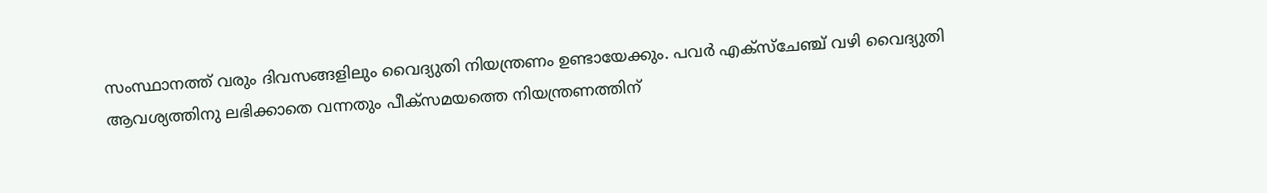സംസ്ഥാനത്ത് വരും ദിവസങ്ങളിലും വൈദ്യുതി നിയന്ത്രണം ഉണ്ടായേക്കും. പവര്‍ എക്‌സ്‌ചേഞ്ച് വഴി വൈദ്യുതി ആവശ്യത്തിനു ലഭിക്കാതെ വന്നതും പീക്‌സമയത്തെ നിയന്ത്രണത്തിന്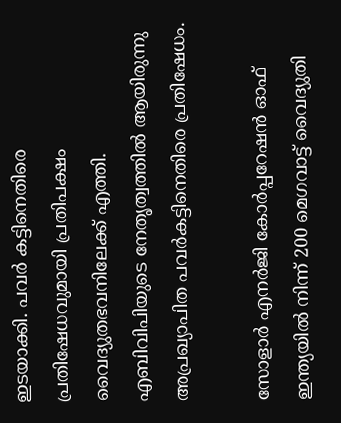ഇടയാക്കി. പവര്‍ കട്ടിനെതിരെ പ്രതിഷേധവുമായി പ്രതിപക്ഷം വൈദ്യുതഭവനിലേക്ക് എത്തി. എബിവിപിയുടെ നേതൃത്വത്തില്‍ ആയിരുന്നു അപ്രഖ്യാപിത പവര്‍കട്ടിനെതിരെ പ്രതിഷേധം.

സോളാര്‍ എനര്‍ജി കോര്‍പ്പറേഷന്‍ ഓഫ് ഇന്ത്യയില്‍ നിന്ന് 200 മെഗവാട്ട് വൈദ്യുതി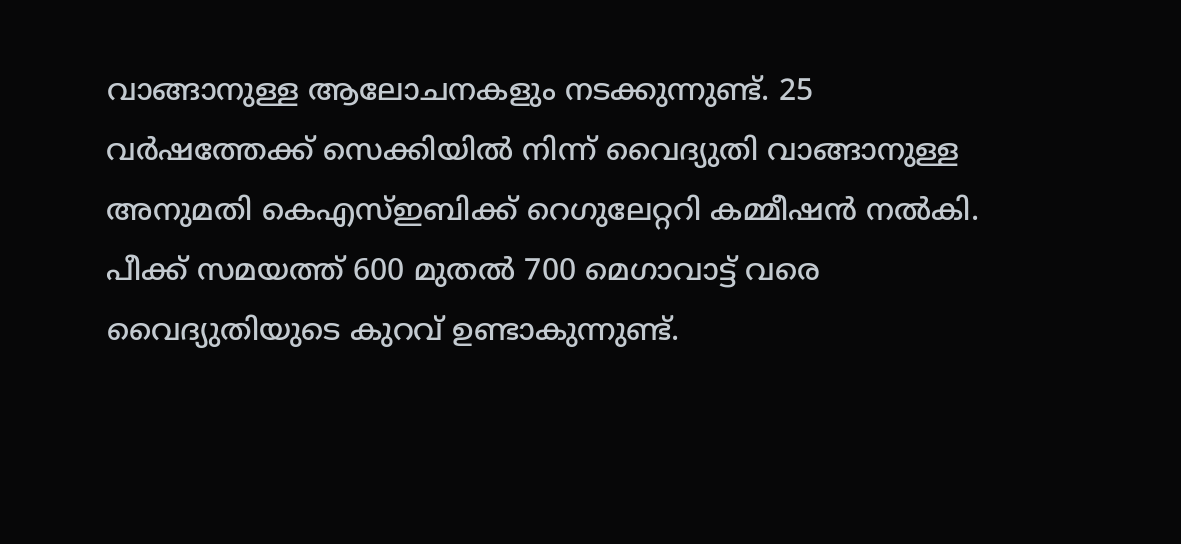വാങ്ങാനുള്ള ആലോചനകളും നടക്കുന്നുണ്ട്. 25 വര്‍ഷത്തേക്ക് സെക്കിയില്‍ നിന്ന് വൈദ്യുതി വാങ്ങാനുള്ള അനുമതി കെഎസ്ഇബിക്ക് റെഗുലേറ്ററി കമ്മീഷന്‍ നല്‍കി. പീക്ക് സമയത്ത് 600 മുതല്‍ 700 മെഗാവാട്ട് വരെ വൈദ്യുതിയുടെ കുറവ് ഉണ്ടാകുന്നുണ്ട്.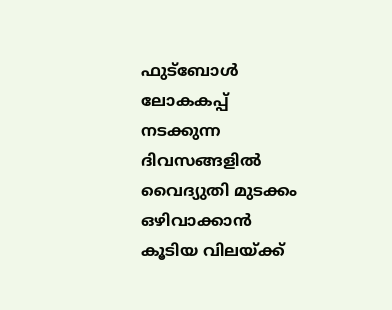ഫുട്‌ബോള്‍ ലോകകപ്പ് നടക്കുന്ന ദിവസങ്ങളില്‍ വൈദ്യുതി മുടക്കം ഒഴിവാക്കാന്‍ കൂടിയ വിലയ്ക്ക്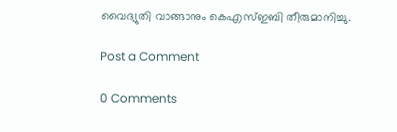വൈദ്യുതി വാങ്ങാനും കെഎസ്ഇബി തീരുമാനിച്ചു.

Post a Comment

0 Comments